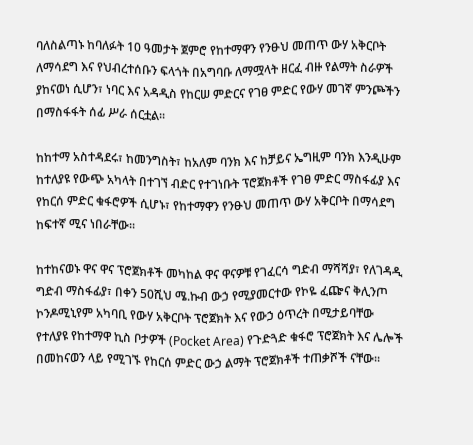ባለስልጣኑ ከባለፉት 10 ዓመታት ጀምሮ የከተማዋን የንፁህ መጠጥ ውሃ አቅርቦት ለማሳደግ እና የህብረተሰቡን ፍላጎት በአግባቡ ለማሟላት ዘርፈ ብዙ የልማት ስራዎች ያከናወነ ሲሆን፣ ነባር እና አዳዲስ የከርሠ ምድርና የገፀ ምድር የውሃ መገኛ ምንጮችን በማስፋፋት ሰፊ ሥራ ሰርቷል፡፡

ከከተማ አስተዳደሩ፣ ከመንግስት፣ ከአለም ባንክ እና ከቻይና ኤግዚም ባንክ እንዲሁም ከተለያዩ የውጭ አካላት በተገኘ ብድር የተገነቡት ፕሮጀክቶች የገፀ ምድር ማስፋፊያ እና የከርሰ ምድር ቁፋሮዎች ሲሆኑ፣ የከተማዋን የንፁህ መጠጥ ውሃ አቅርቦት በማሳደግ ከፍተኛ ሚና ነበራቸው፡፡

ከተከናወኑ ዋና ዋና ፕሮጀክቶች መካከል ዋና ዋናዎቹ የገፈርሳ ግድብ ማሻሻያ፣ የለገዳዲ ግድብ ማስፋፊያ፣ በቀን 50ሺህ ሜ.ኩብ ውኃ የሚያመርተው የኮዬ ፈጬና ቅሊንጦ ኮንዶሚኒየም አካባቢ የውሃ አቅርቦት ፕሮጀክት እና የውኃ ዕጥረት በሚታይባቸው የተለያዩ የከተማዋ ኪስ ቦታዎች (Pocket Area) የጉድጓድ ቁፋሮ ፕሮጀክት እና ሌሎች በመከናወን ላይ የሚገኙ የከርሰ ምድር ውኃ ልማት ፕሮጀክቶች ተጠቃሾች ናቸው፡፡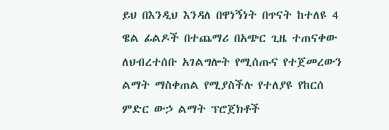ይህ በእንዲህ እንዳለ በዋነኝነት በጥናት ከተለዩ 4 ዌል ፊልዶች በተጨማሪ በአጭር ጊዜ ተጠናቀው ለህብረተሰቡ አገልግሎት የሚሰጡና የተጀመረውን ልማት ማስቀጠል የሚያስችሉ የተለያዩ የከርሰ ምድር ውኃ ልማት ፕሮጀክቶች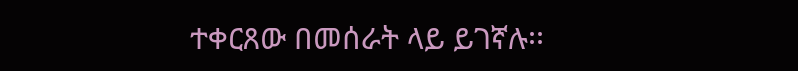ተቀርጸው በመሰራት ላይ ይገኛሉ፡፡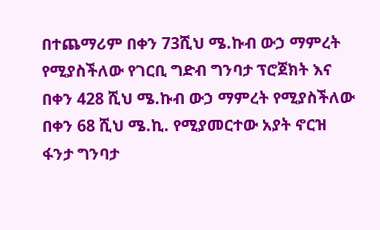በተጨማሪም በቀን 73ሺህ ሜ.ኩብ ውኃ ማምረት የሚያስችለው የገርቢ ግድብ ግንባታ ፕሮጀክት እና በቀን 428 ሺህ ሜ.ኩብ ውኃ ማምረት የሚያስችለው በቀን 68 ሺህ ሜ.ኪ. የሚያመርተው አያት ኖርዝ ፋንታ ግንባታ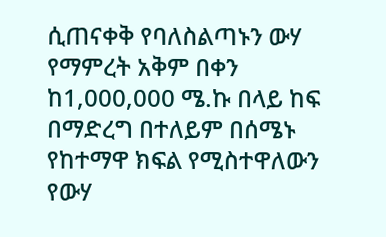ሲጠናቀቅ የባለስልጣኑን ውሃ የማምረት አቅም በቀን ከ1,000,000 ሜ.ኩ በላይ ከፍ በማድረግ በተለይም በሰሜኑ የከተማዋ ክፍል የሚስተዋለውን የውሃ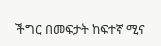ችግር በመፍታት ከፍተኛ ሚና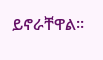ይኖራቸዋል፡፡